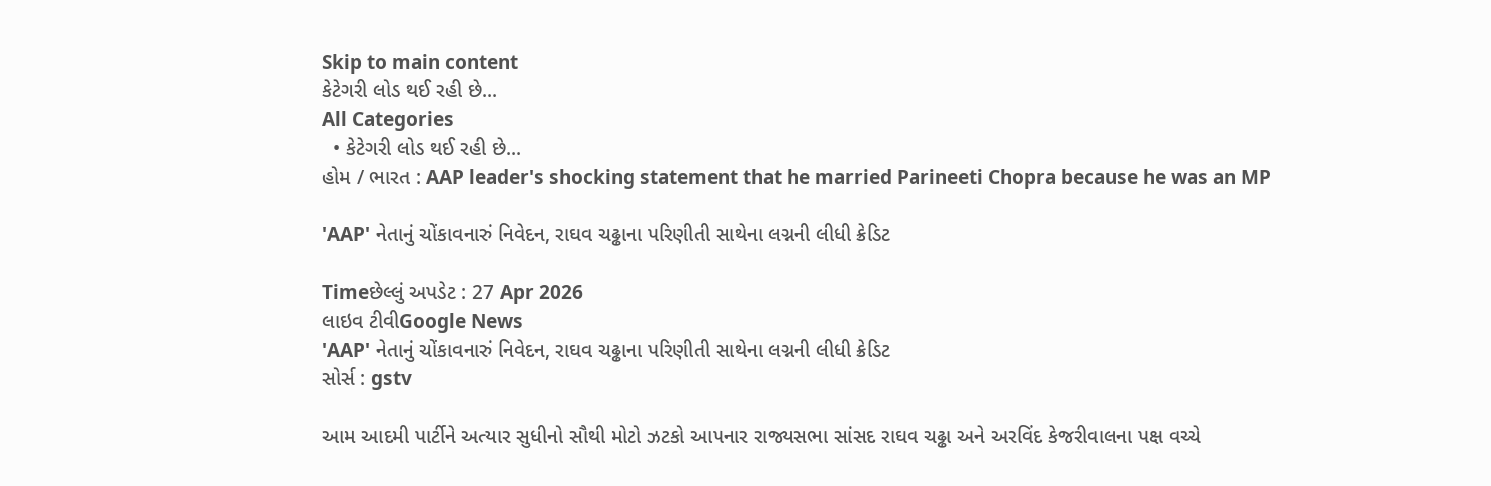Skip to main content
કેટેગરી લોડ થઈ રહી છે...
All Categories
  • કેટેગરી લોડ થઈ રહી છે...
હોમ / ભારત : AAP leader's shocking statement that he married Parineeti Chopra because he was an MP

'AAP' નેતાનું ચોંકાવનારું નિવેદન, રાઘવ ચઢ્ઢાના પરિણીતી સાથેના લગ્નની લીધી ક્રેડિટ

Timeછેલ્લું અપડેટ : 27 Apr 2026
લાઇવ ટીવીGoogle News
'AAP' નેતાનું ચોંકાવનારું નિવેદન, રાઘવ ચઢ્ઢાના પરિણીતી સાથેના લગ્નની લીધી ક્રેડિટ
સોર્સ : gstv

આમ આદમી પાર્ટીને અત્યાર સુધીનો સૌથી મોટો ઝટકો આપનાર રાજ્યસભા સાંસદ રાઘવ ચઢ્ઢા અને અરવિંદ કેજરીવાલના પક્ષ વચ્ચે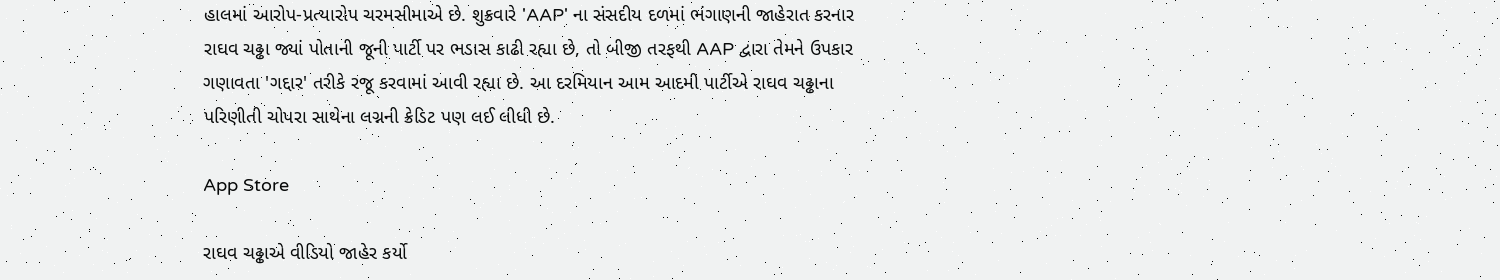હાલમાં આરોપ-પ્રત્યારોપ ચરમસીમાએ છે. શુક્રવારે 'AAP' ના સંસદીય દળમાં ભંગાણની જાહેરાત કરનાર રાઘવ ચઢ્ઢા જ્યાં પોતાની જૂની પાર્ટી પર ભડાસ કાઢી રહ્યા છે, તો બીજી તરફથી AAP દ્વારા તેમને ઉપકાર ગણાવતા 'ગદ્દાર' તરીકે રજૂ કરવામાં આવી રહ્યા છે. આ દરમિયાન આમ આદમી પાર્ટીએ રાઘવ ચઢ્ઢાના પરિણીતી ચોપરા સાથેના લગ્નની ક્રેડિટ પણ લઈ લીધી છે.

App Store

રાઘવ ચઢ્ઢાએ વીડિયો જાહેર કર્યો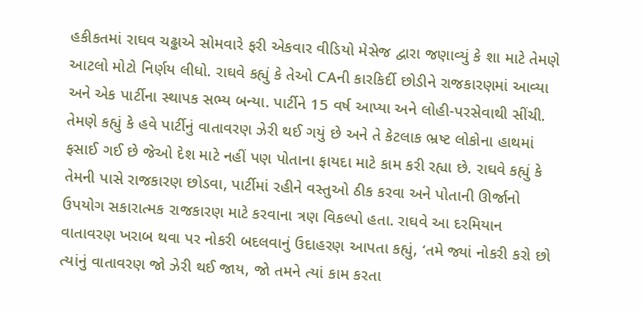હકીકતમાં રાઘવ ચઢ્ઢાએ સોમવારે ફરી એકવાર વીડિયો મેસેજ દ્વારા જણાવ્યું કે શા માટે તેમણે આટલો મોટો નિર્ણય લીધો. રાઘવે કહ્યું કે તેઓ CAની કારકિર્દી છોડીને રાજકારણમાં આવ્યા અને એક પાર્ટીના સ્થાપક સભ્ય બન્યા. પાર્ટીને 15 વર્ષ આપ્યા અને લોહી-પરસેવાથી સીંચી. તેમણે કહ્યું કે હવે પાર્ટીનું વાતાવરણ ઝેરી થઈ ગયું છે અને તે કેટલાક ભ્રષ્ટ લોકોના હાથમાં ફસાઈ ગઈ છે જેઓ દેશ માટે નહીં પણ પોતાના ફાયદા માટે કામ કરી રહ્યા છે. રાઘવે કહ્યું કે તેમની પાસે રાજકારણ છોડવા, પાર્ટીમાં રહીને વસ્તુઓ ઠીક કરવા અને પોતાની ઊર્જાનો ઉપયોગ સકારાત્મક રાજકારણ માટે કરવાના ત્રણ વિકલ્પો હતા. રાઘવે આ દરમિયાન વાતાવરણ ખરાબ થવા પર નોકરી બદલવાનું ઉદાહરણ આપતા કહ્યું, ‘તમે જ્યાં નોકરી કરો છો ત્યાંનું વાતાવરણ જો ઝેરી થઈ જાય, જો તમને ત્યાં કામ કરતા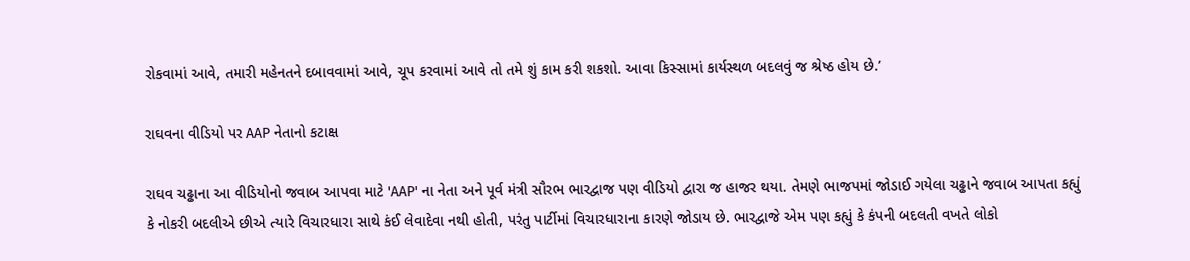રોકવામાં આવે, તમારી મહેનતને દબાવવામાં આવે, ચૂપ કરવામાં આવે તો તમે શું કામ કરી શકશો. આવા કિસ્સામાં કાર્યસ્થળ બદલવું જ શ્રેષ્ઠ હોય છે.’

રાઘવના વીડિયો પર AAP નેતાનો કટાક્ષ

રાઘવ ચઢ્ઢાના આ વીડિયોનો જવાબ આપવા માટે 'AAP' ના નેતા અને પૂર્વ મંત્રી સૌરભ ભારદ્વાજ પણ વીડિયો દ્વારા જ હાજર થયા. તેમણે ભાજપમાં જોડાઈ ગયેલા ચઢ્ઢાને જવાબ આપતા કહ્યું કે નોકરી બદલીએ છીએ ત્યારે વિચારધારા સાથે કંઈ લેવાદેવા નથી હોતી, પરંતુ પાર્ટીમાં વિચારધારાના કારણે જોડાય છે. ભારદ્વાજે એમ પણ કહ્યું કે કંપની બદલતી વખતે લોકો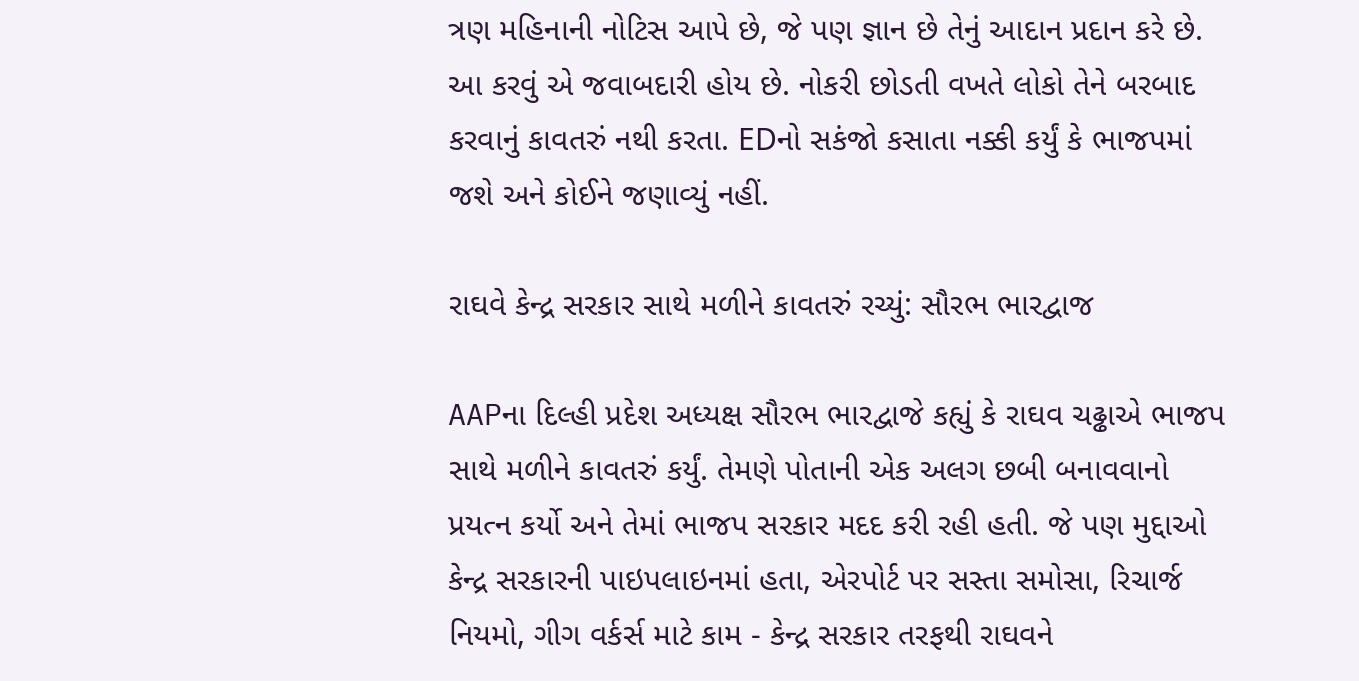ત્રણ મહિનાની નોટિસ આપે છે, જે પણ જ્ઞાન છે તેનું આદાન પ્રદાન કરે છે. આ કરવું એ જવાબદારી હોય છે. નોકરી છોડતી વખતે લોકો તેને બરબાદ કરવાનું કાવતરું નથી કરતા. EDનો સકંજો કસાતા નક્કી કર્યું કે ભાજપમાં જશે અને કોઈને જણાવ્યું નહીં.

રાઘવે કેન્દ્ર સરકાર સાથે મળીને કાવતરું રચ્યું: સૌરભ ભારદ્વાજ

AAPના દિલ્હી પ્રદેશ અધ્યક્ષ સૌરભ ભારદ્વાજે કહ્યું કે રાઘવ ચઢ્ઢાએ ભાજપ સાથે મળીને કાવતરું કર્યું. તેમણે પોતાની એક અલગ છબી બનાવવાનો પ્રયત્ન કર્યો અને તેમાં ભાજપ સરકાર મદદ કરી રહી હતી. જે પણ મુદ્દાઓ કેન્દ્ર સરકારની પાઇપલાઇનમાં હતા, એરપોર્ટ પર સસ્તા સમોસા, રિચાર્જ નિયમો, ગીગ વર્કર્સ માટે કામ - કેન્દ્ર સરકાર તરફથી રાઘવને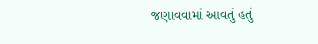જણાવવામાં આવતું હતું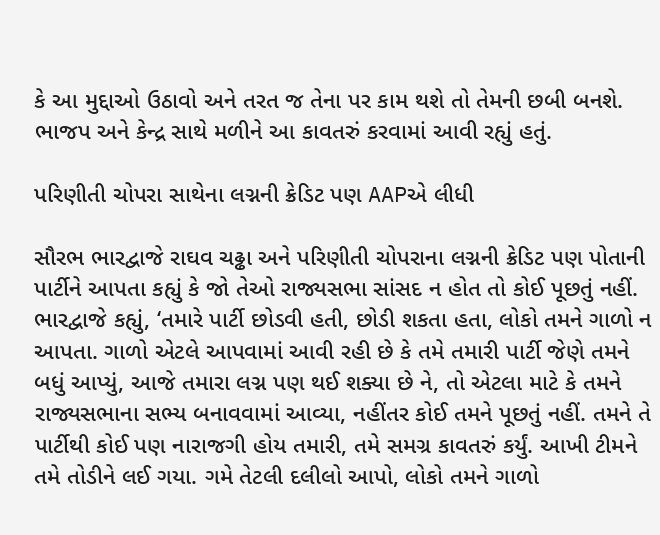કે આ મુદ્દાઓ ઉઠાવો અને તરત જ તેના પર કામ થશે તો તેમની છબી બનશે. ભાજપ અને કેન્દ્ર સાથે મળીને આ કાવતરું કરવામાં આવી રહ્યું હતું.

પરિણીતી ચોપરા સાથેના લગ્નની ક્રેડિટ પણ AAPએ લીધી

સૌરભ ભારદ્વાજે રાઘવ ચઢ્ઢા અને પરિણીતી ચોપરાના લગ્નની ક્રેડિટ પણ પોતાની પાર્ટીને આપતા કહ્યું કે જો તેઓ રાજ્યસભા સાંસદ ન હોત તો કોઈ પૂછતું નહીં. ભારદ્વાજે કહ્યું, ‘તમારે પાર્ટી છોડવી હતી, છોડી શકતા હતા, લોકો તમને ગાળો ન આપતા. ગાળો એટલે આપવામાં આવી રહી છે કે તમે તમારી પાર્ટી જેણે તમને બધું આપ્યું, આજે તમારા લગ્ન પણ થઈ શક્યા છે ને, તો એટલા માટે કે તમને રાજ્યસભાના સભ્ય બનાવવામાં આવ્યા, નહીંતર કોઈ તમને પૂછતું નહીં. તમને તે પાર્ટીથી કોઈ પણ નારાજગી હોય તમારી, તમે સમગ્ર કાવતરું કર્યું. આખી ટીમને તમે તોડીને લઈ ગયા. ગમે તેટલી દલીલો આપો, લોકો તમને ગાળો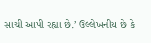સાચી આપી રહ્યા છે.’ ઉલ્લેખનીય છે કે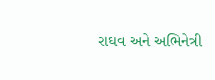રાઘવ અને અભિનેત્રી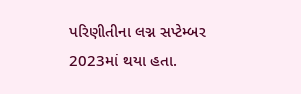પરિણીતીના લગ્ન સપ્ટેમ્બર 2023માં થયા હતા.